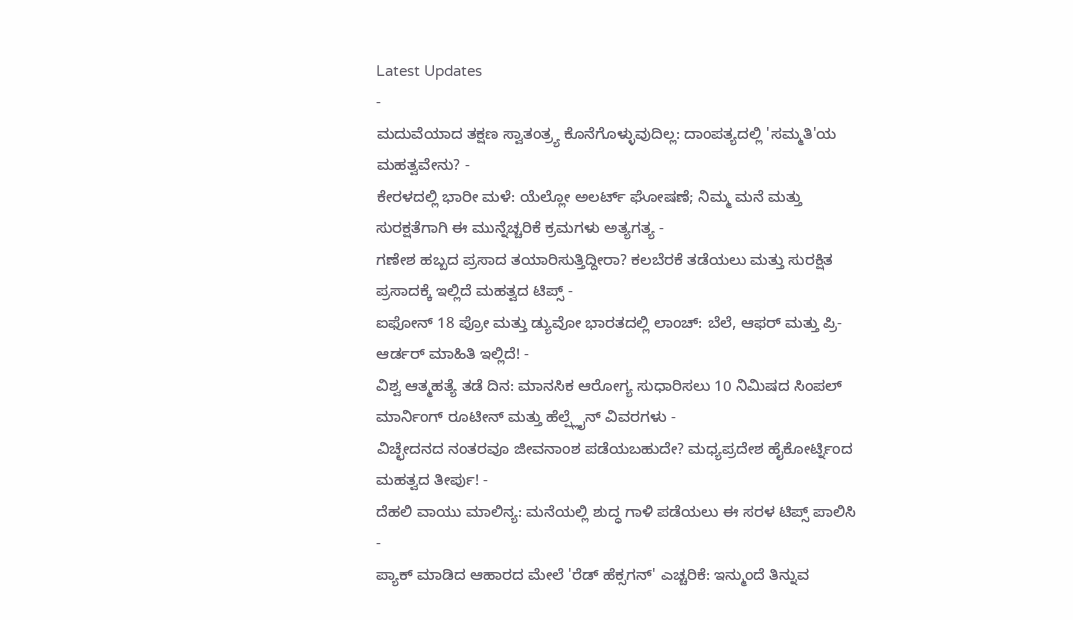Latest Updates
-
ಮದುವೆಯಾದ ತಕ್ಷಣ ಸ್ವಾತಂತ್ರ್ಯ ಕೊನೆಗೊಳ್ಳುವುದಿಲ್ಲ: ದಾಂಪತ್ಯದಲ್ಲಿ 'ಸಮ್ಮತಿ'ಯ ಮಹತ್ವವೇನು? -
ಕೇರಳದಲ್ಲಿ ಭಾರೀ ಮಳೆ: ಯೆಲ್ಲೋ ಅಲರ್ಟ್ ಘೋಷಣೆ; ನಿಮ್ಮ ಮನೆ ಮತ್ತು ಸುರಕ್ಷತೆಗಾಗಿ ಈ ಮುನ್ನೆಚ್ಚರಿಕೆ ಕ್ರಮಗಳು ಅತ್ಯಗತ್ಯ -
ಗಣೇಶ ಹಬ್ಬದ ಪ್ರಸಾದ ತಯಾರಿಸುತ್ತಿದ್ದೀರಾ? ಕಲಬೆರಕೆ ತಡೆಯಲು ಮತ್ತು ಸುರಕ್ಷಿತ ಪ್ರಸಾದಕ್ಕೆ ಇಲ್ಲಿದೆ ಮಹತ್ವದ ಟಿಪ್ಸ್ -
ಐಫೋನ್ 18 ಪ್ರೋ ಮತ್ತು ಡ್ಯುವೋ ಭಾರತದಲ್ಲಿ ಲಾಂಚ್: ಬೆಲೆ, ಆಫರ್ ಮತ್ತು ಪ್ರಿ-ಆರ್ಡರ್ ಮಾಹಿತಿ ಇಲ್ಲಿದೆ! -
ವಿಶ್ವ ಆತ್ಮಹತ್ಯೆ ತಡೆ ದಿನ: ಮಾನಸಿಕ ಆರೋಗ್ಯ ಸುಧಾರಿಸಲು 10 ನಿಮಿಷದ ಸಿಂಪಲ್ ಮಾರ್ನಿಂಗ್ ರೂಟೀನ್ ಮತ್ತು ಹೆಲ್ಪ್ಲೈನ್ ವಿವರಗಳು -
ವಿಚ್ಛೇದನದ ನಂತರವೂ ಜೀವನಾಂಶ ಪಡೆಯಬಹುದೇ? ಮಧ್ಯಪ್ರದೇಶ ಹೈಕೋರ್ಟ್ನಿಂದ ಮಹತ್ವದ ತೀರ್ಪು! -
ದೆಹಲಿ ವಾಯು ಮಾಲಿನ್ಯ: ಮನೆಯಲ್ಲಿ ಶುದ್ಧ ಗಾಳಿ ಪಡೆಯಲು ಈ ಸರಳ ಟಿಪ್ಸ್ ಪಾಲಿಸಿ -
ಪ್ಯಾಕ್ ಮಾಡಿದ ಆಹಾರದ ಮೇಲೆ 'ರೆಡ್ ಹೆಕ್ಸಗನ್' ಎಚ್ಚರಿಕೆ: ಇನ್ಮುಂದೆ ತಿನ್ನುವ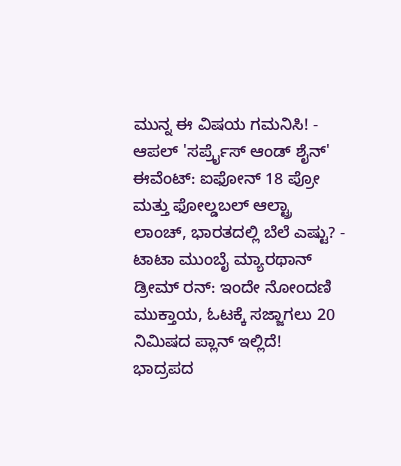ಮುನ್ನ ಈ ವಿಷಯ ಗಮನಿಸಿ! -
ಆಪಲ್ 'ಸರ್ಪ್ರೈಸ್ ಆಂಡ್ ಶೈನ್' ಈವೆಂಟ್: ಐಫೋನ್ 18 ಪ್ರೋ ಮತ್ತು ಫೋಲ್ಡಬಲ್ ಆಲ್ಟ್ರಾ ಲಾಂಚ್, ಭಾರತದಲ್ಲಿ ಬೆಲೆ ಎಷ್ಟು? -
ಟಾಟಾ ಮುಂಬೈ ಮ್ಯಾರಥಾನ್ ಡ್ರೀಮ್ ರನ್: ಇಂದೇ ನೋಂದಣಿ ಮುಕ್ತಾಯ, ಓಟಕ್ಕೆ ಸಜ್ಜಾಗಲು 20 ನಿಮಿಷದ ಪ್ಲಾನ್ ಇಲ್ಲಿದೆ!
ಭಾದ್ರಪದ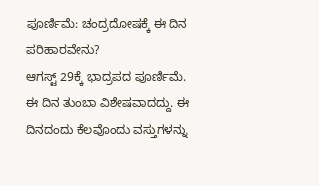ಪೂರ್ಣಿಮೆ: ಚಂದ್ರದೋಷಕ್ಕೆ ಈ ದಿನ ಪರಿಹಾರವೇನು?
ಆಗಸ್ಟ್ 29ಕ್ಕೆ ಭಾದ್ರಪದ ಪೂರ್ಣಿಮೆ. ಈ ದಿನ ತುಂಬಾ ವಿಶೇಷವಾದದ್ದು. ಈ ದಿನದಂದು ಕೆಲವೊಂದು ವಸ್ತುಗಳನ್ನು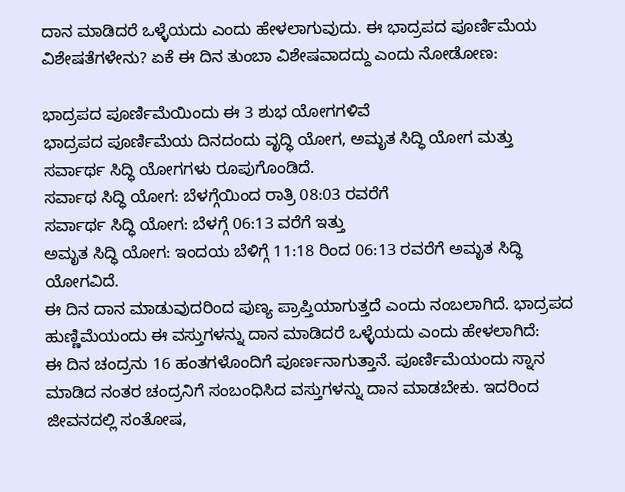ದಾನ ಮಾಡಿದರೆ ಒಳ್ಳೆಯದು ಎಂದು ಹೇಳಲಾಗುವುದು. ಈ ಭಾದ್ರಪದ ಪೂರ್ಣಿಮೆಯ ವಿಶೇಷತೆಗಳೇನು? ಏಕೆ ಈ ದಿನ ತುಂಬಾ ವಿಶೇಷವಾದದ್ದು ಎಂದು ನೋಡೋಣ:

ಭಾದ್ರಪದ ಪೂರ್ಣಿಮೆಯಿಂದು ಈ 3 ಶುಭ ಯೋಗಗಳಿವೆ
ಭಾದ್ರಪದ ಪೂರ್ಣಿಮೆಯ ದಿನದಂದು ವೃದ್ಧಿ ಯೋಗ, ಅಮೃತ ಸಿದ್ಧಿ ಯೋಗ ಮತ್ತು ಸರ್ವಾರ್ಥ ಸಿದ್ಧಿ ಯೋಗಗಳು ರೂಪುಗೊಂಡಿದೆ.
ಸರ್ವಾಥ ಸಿದ್ಧಿ ಯೋಗ: ಬೆಳಗ್ಗೆಯಿಂದ ರಾತ್ರಿ 08:03 ರವರೆಗೆ
ಸರ್ವಾರ್ಥ ಸಿದ್ಧಿ ಯೋಗ: ಬೆಳಗ್ಗೆ 06:13 ವರೆಗೆ ಇತ್ತು
ಅಮೃತ ಸಿದ್ಧಿ ಯೋಗ: ಇಂದಯ ಬೆಳಿಗ್ಗೆ 11:18 ರಿಂದ 06:13 ರವರೆಗೆ ಅಮೃತ ಸಿದ್ಧಿ ಯೋಗವಿದೆ.
ಈ ದಿನ ದಾನ ಮಾಡುವುದರಿಂದ ಪುಣ್ಯ ಪ್ರಾಪ್ತಿಯಾಗುತ್ತದೆ ಎಂದು ನಂಬಲಾಗಿದೆ. ಭಾದ್ರಪದ ಹುಣ್ಣಿಮೆಯಂದು ಈ ವಸ್ತುಗಳನ್ನು ದಾನ ಮಾಡಿದರೆ ಒಳ್ಳೆಯದು ಎಂದು ಹೇಳಲಾಗಿದೆ:
ಈ ದಿನ ಚಂದ್ರನು 16 ಹಂತಗಳೊಂದಿಗೆ ಪೂರ್ಣನಾಗುತ್ತಾನೆ. ಪೂರ್ಣಿಮೆಯಂದು ಸ್ನಾನ ಮಾಡಿದ ನಂತರ ಚಂದ್ರನಿಗೆ ಸಂಬಂಧಿಸಿದ ವಸ್ತುಗಳನ್ನು ದಾನ ಮಾಡಬೇಕು. ಇದರಿಂದ ಜೀವನದಲ್ಲಿ ಸಂತೋಷ,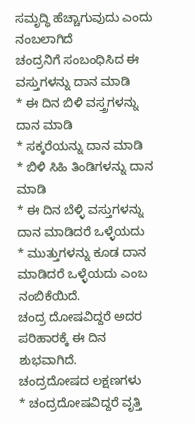ಸಮೃದ್ಧಿ ಹೆಚ್ಚಾಗುವುದು ಎಂದು ನಂಬಲಾಗಿದೆ
ಚಂದ್ರನಿಗೆ ಸಂಬಂಧಿಸಿದ ಈ ವಸ್ತುಗಳನ್ನು ದಾನ ಮಾಡಿ
* ಈ ದಿನ ಬಿಳಿ ವಸ್ತ್ರಗಳನ್ನು ದಾನ ಮಾಡಿ
* ಸಕ್ಕರೆಯನ್ನು ದಾನ ಮಾಡಿ
* ಬಿಳಿ ಸಿಹಿ ತಿಂಡಿಗಳನ್ನು ದಾನ ಮಾಡಿ
* ಈ ದಿನ ಬೆಳ್ಳಿ ವಸ್ತುಗಳನ್ನು ದಾನ ಮಾಡಿದರೆ ಒಳ್ಳೆಯದು
* ಮುತ್ತುಗಳನ್ನು ಕೂಡ ದಾನ ಮಾಡಿದರೆ ಒಳ್ಳೆಯದು ಎಂಬ ನಂಬಿಕೆಯಿದೆ.
ಚಂದ್ರ ದೋಷವಿದ್ದರೆ ಅದರ ಪರಿಹಾರಕ್ಕೆ ಈ ದಿನ ಶುಭವಾಗಿದೆ.
ಚಂದ್ರದೋಷದ ಲಕ್ಷಣಗಳು
* ಚಂದ್ರದೋಷವಿದ್ದರೆ ವೃತ್ತಿ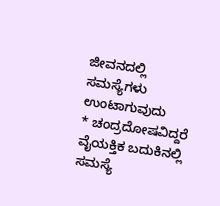ಜೀವನದಲ್ಲಿ ಸಮಸ್ಯೆಗಳು ಉಂಟಾಗುವುದು
* ಚಂದ್ರದೋಷವಿದ್ದರೆ ವೈಯಕ್ತಿಕ ಬದುಕಿನಲ್ಲಿ ಸಮಸ್ಯೆ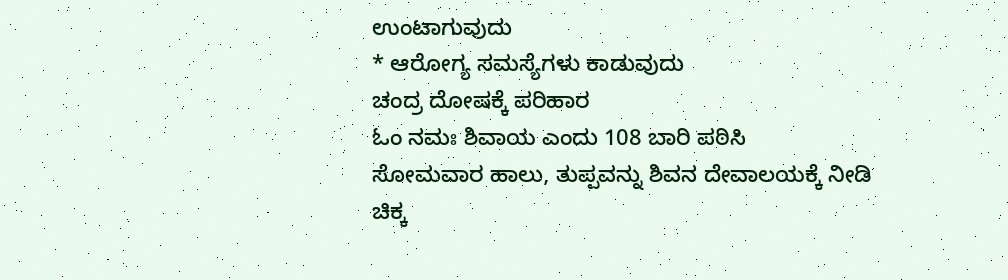ಉಂಟಾಗುವುದು
* ಆರೋಗ್ಯ ಸಮಸ್ಯೆಗಳು ಕಾಡುವುದು
ಚಂದ್ರ ದೋಷಕ್ಕೆ ಪರಿಹಾರ
ಓಂ ನಮಃ ಶಿವಾಯ ಎಂದು 108 ಬಾರಿ ಪಠಿಸಿ
ಸೋಮವಾರ ಹಾಲು, ತುಪ್ಪವನ್ನು ಶಿವನ ದೇವಾಲಯಕ್ಕೆ ನೀಡಿ
ಚಿಕ್ಕ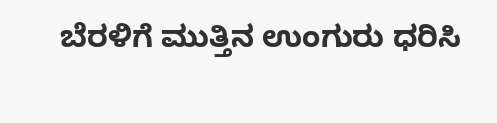ಬೆರಳಿಗೆ ಮುತ್ತಿನ ಉಂಗುರು ಧರಿಸಿ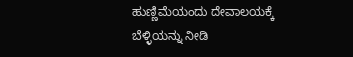ಹುಣ್ಣಿಮೆಯಂದು ದೇವಾಲಯಕ್ಕೆ ಬೆಳ್ಳಿಯನ್ನು ನೀಡಿ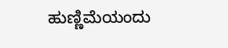ಹುಣ್ಣಿಮೆಯಂದು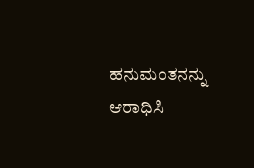ಹನುಮಂತನನ್ನು ಆರಾಧಿಸಿ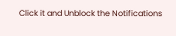Click it and Unblock the Notifications